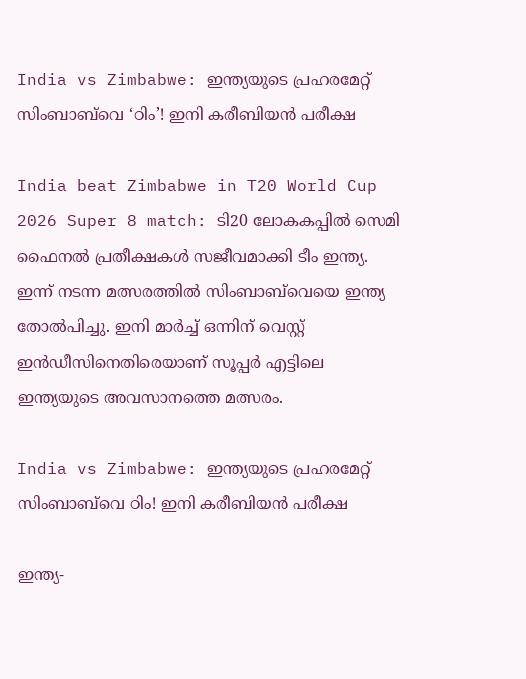India vs Zimbabwe: ഇന്ത്യയുടെ പ്രഹരമേറ്റ് സിംബാബ്‌വെ ‘ഠിം’! ഇനി കരീബിയന്‍ പരീക്ഷ

India beat Zimbabwe in T20 World Cup 2026 Super 8 match: ടി20 ലോകകപ്പില്‍ സെമി ഫൈനല്‍ പ്രതീക്ഷകള്‍ സജീവമാക്കി ടീം ഇന്ത്യ. ഇന്ന് നടന്ന മത്സരത്തില്‍ സിംബാബ്‌വെയെ ഇന്ത്യ തോല്‍പിച്ചു. ഇനി മാര്‍ച്ച് ഒന്നിന് വെസ്റ്റ് ഇന്‍ഡീസിനെതിരെയാണ് സൂപ്പര്‍ എട്ടിലെ ഇന്ത്യയുടെ അവസാനത്തെ മത്സരം.

India vs Zimbabwe: ഇന്ത്യയുടെ പ്രഹരമേറ്റ് സിംബാബ്‌വെ ഠിം! ഇനി കരീബിയന്‍ പരീക്ഷ

ഇന്ത്യ-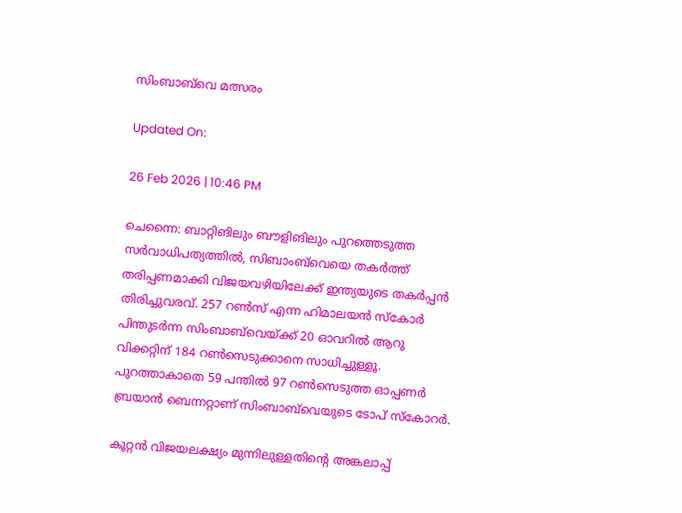സിംബാബ്‌വെ മത്സരം

Updated On:

26 Feb 2026 | 10:46 PM

ചെന്നൈ: ബാറ്റിങിലും ബൗളിങിലും പുറത്തെടുത്ത സര്‍വാധിപത്യത്തില്‍, സിബാംബ്‌വെയെ തകര്‍ത്ത് തരിപ്പണമാക്കി വിജയവഴിയിലേക്ക് ഇന്ത്യയുടെ തകര്‍പ്പന്‍ തിരിച്ചുവരവ്. 257 റണ്‍സ് എന്ന ഹിമാലയന്‍ സ്‌കോര്‍ പിന്തുടര്‍ന്ന സിംബാബ്‌വെയ്ക്ക് 20 ഓവറില്‍ ആറു വിക്കറ്റിന് 184 റണ്‍സെടുക്കാനെ സാധിച്ചുള്ളൂ. പുറത്താകാതെ 59 പന്തില്‍ 97 റണ്‍സെടുത്ത ഓപ്പണര്‍ ബ്രയാന്‍ ബെന്നറ്റാണ് സിംബാബ്‌വെയുടെ ടോപ് സ്‌കോറര്‍.

കൂറ്റന്‍ വിജയലക്ഷ്യം മുന്നിലുള്ളതിന്റെ അങ്കലാപ്പ്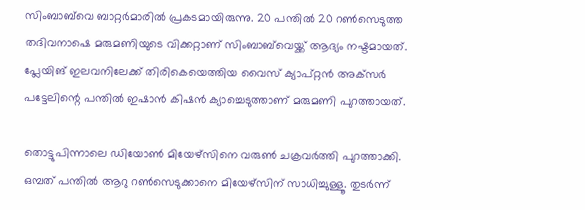സിംബാബ്‌വെ ബാറ്റര്‍മാരില്‍ പ്രകടമായിരുന്നു. 20 പന്തില്‍ 20 റണ്‍സെടുത്ത തദിവനാഷെ മരുമണിയുടെ വിക്കറ്റാണ് സിംബാബ്‌വെയ്ക്ക് ആദ്യം നഷ്ടമായത്. പ്ലേയിങ് ഇലവനിലേക്ക് തിരികെയെത്തിയ വൈസ് ക്യാപ്റ്റന്‍ അക്‌സര്‍ പട്ടേലിന്റെ പന്തില്‍ ഇഷാന്‍ കിഷന്‍ ക്യാച്ചെടുത്താണ് മരുമണി പുറത്തായത്.

തൊട്ടുപിന്നാലെ ഡിയോണ്‍ മിയേഴ്‌സിനെ വരുണ്‍ ചക്രവര്‍ത്തി പുറത്താക്കി. ഒമ്പത് പന്തില്‍ ആറു റണ്‍സെടുക്കാനെ മിയേഴ്‌സിന് സാധിച്ചുള്ളൂ. തുടര്‍ന്ന്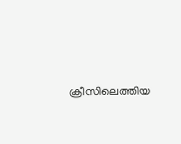ക്രീസിലെത്തിയ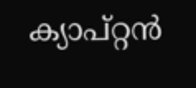ക്യാപ്റ്റന്‍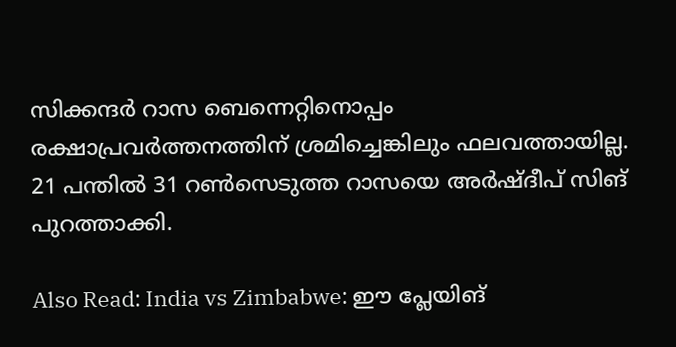സിക്കന്ദര്‍ റാസ ബെന്നെറ്റിനൊപ്പം രക്ഷാപ്രവര്‍ത്തനത്തിന് ശ്രമിച്ചെങ്കിലും ഫലവത്തായില്ല. 21 പന്തില്‍ 31 റണ്‍സെടുത്ത റാസയെ അര്‍ഷ്ദീപ് സിങ് പുറത്താക്കി.

Also Read: India vs Zimbabwe: ഈ പ്ലേയിങ്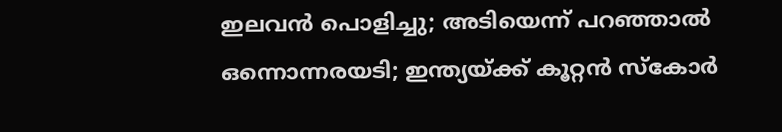ഇലവന്‍ പൊളിച്ചു; അടിയെന്ന് പറഞ്ഞാല്‍ ഒന്നൊന്നരയടി; ഇന്ത്യയ്ക്ക് കൂറ്റന്‍ സ്‌കോര്‍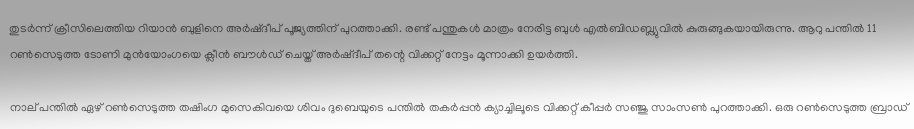തുടര്‍ന്ന് ക്രീസിലെത്തിയ റിയാന്‍ ബുളിനെ അര്‍ഷ്ദീപ് പൂജ്യത്തിന് പുറത്താക്കി. രണ്ട് പന്തുകള്‍ മാത്രം നേരിട്ട ബുള്‍ എല്‍ബിഡബ്ല്യുവില്‍ കുരുങ്ങുകയായിരുന്നു. ആറു പന്തില്‍ 11 റണ്‍സെടുത്ത ടോണി മുൻയോംഗയെ ക്ലീന്‍ ബൗള്‍ഡ് ചെയ്ത് അര്‍ഷ്ദീപ് തന്റെ വിക്കറ്റ് നേട്ടം മൂന്നാക്കി ഉയര്‍ത്തി.

നാല് പന്തില്‍ ഏഴ് റണ്‍സെടുത്ത തഷിംഗ മുസെകിവയെ ശിവം ദുബെയുടെ പന്തില്‍ തകര്‍പ്പന്‍ ക്യാച്ചിലൂടെ വിക്കറ്റ് കീപ്പര്‍ സഞ്ജു സാംസണ്‍ പുറത്താക്കി. ഒരു റണ്‍സെടുത്ത ബ്രാഡ്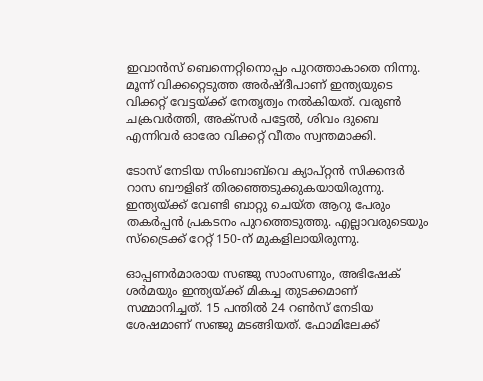ഇവാന്‍സ് ബെന്നെറ്റിനൊപ്പം പുറത്താകാതെ നിന്നു. മൂന്ന് വിക്കറ്റെടുത്ത അര്‍ഷ്ദീപാണ് ഇന്ത്യയുടെ വിക്കറ്റ് വേട്ടയ്ക്ക് നേതൃത്വം നല്‍കിയത്. വരുണ്‍ ചക്രവര്‍ത്തി, അക്‌സര്‍ പട്ടേല്‍, ശിവം ദുബെ എന്നിവര്‍ ഓരോ വിക്കറ്റ് വീതം സ്വന്തമാക്കി.

ടോസ് നേടിയ സിംബാബ്‌വെ ക്യാപ്റ്റന്‍ സിക്കന്ദര്‍ റാസ ബൗളിങ് തിരഞ്ഞെടുക്കുകയായിരുന്നു. ഇന്ത്യയ്ക്ക് വേണ്ടി ബാറ്റു ചെയ്ത ആറു പേരും തകര്‍പ്പന്‍ പ്രകടനം പുറത്തെടുത്തു. എല്ലാവരുടെയും സ്‌ട്രൈക്ക് റേറ്റ് 150-ന് മുകളിലായിരുന്നു.

ഓപ്പണര്‍മാരായ സഞ്ജു സാംസണും, അഭിഷേക് ശര്‍മയും ഇന്ത്യയ്ക്ക് മികച്ച തുടക്കമാണ് സമ്മാനിച്ചത്. 15 പന്തില്‍ 24 റണ്‍സ് നേടിയ ശേഷമാണ് സഞ്ജു മടങ്ങിയത്. ഫോമിലേക്ക്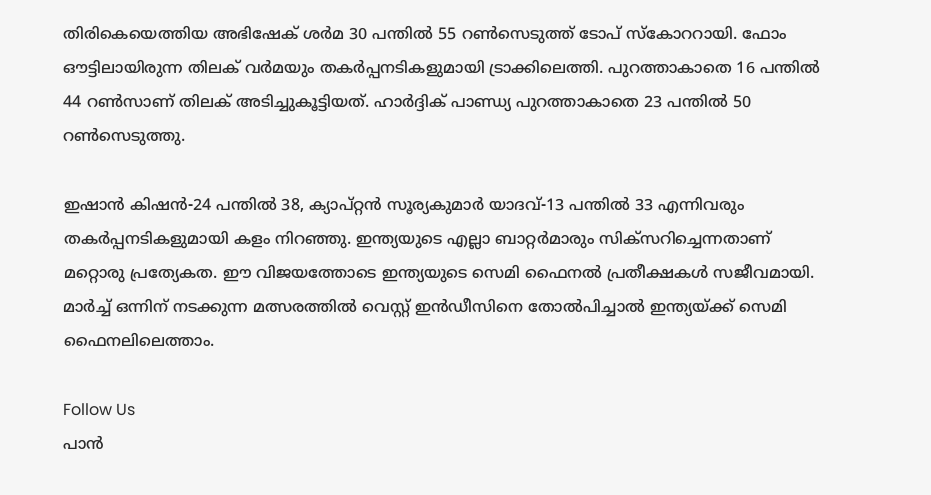തിരികെയെത്തിയ അഭിഷേക് ശര്‍മ 30 പന്തില്‍ 55 റണ്‍സെടുത്ത് ടോപ് സ്‌കോററായി. ഫോം ഔട്ടിലായിരുന്ന തിലക് വര്‍മയും തകര്‍പ്പനടികളുമായി ട്രാക്കിലെത്തി. പുറത്താകാതെ 16 പന്തില്‍ 44 റണ്‍സാണ് തിലക് അടിച്ചുകൂട്ടിയത്. ഹാര്‍ദ്ദിക് പാണ്ഡ്യ പുറത്താകാതെ 23 പന്തില്‍ 50 റണ്‍സെടുത്തു.

ഇഷാന്‍ കിഷന്‍-24 പന്തില്‍ 38, ക്യാപ്റ്റന്‍ സൂര്യകുമാര്‍ യാദവ്-13 പന്തില്‍ 33 എന്നിവരും തകര്‍പ്പനടികളുമായി കളം നിറഞ്ഞു. ഇന്ത്യയുടെ എല്ലാ ബാറ്റര്‍മാരും സിക്‌സറിച്ചെന്നതാണ് മറ്റൊരു പ്രത്യേകത. ഈ വിജയത്തോടെ ഇന്ത്യയുടെ സെമി ഫൈനല്‍ പ്രതീക്ഷകള്‍ സജീവമായി. മാര്‍ച്ച് ഒന്നിന് നടക്കുന്ന മത്സരത്തില്‍ വെസ്റ്റ് ഇന്‍ഡീസിനെ തോല്‍പിച്ചാല്‍ ഇന്ത്യയ്ക്ക് സെമി ഫൈനലിലെത്താം.

Follow Us
പാന്‍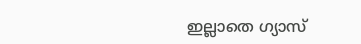ഇല്ലാതെ ഗ്യാസ്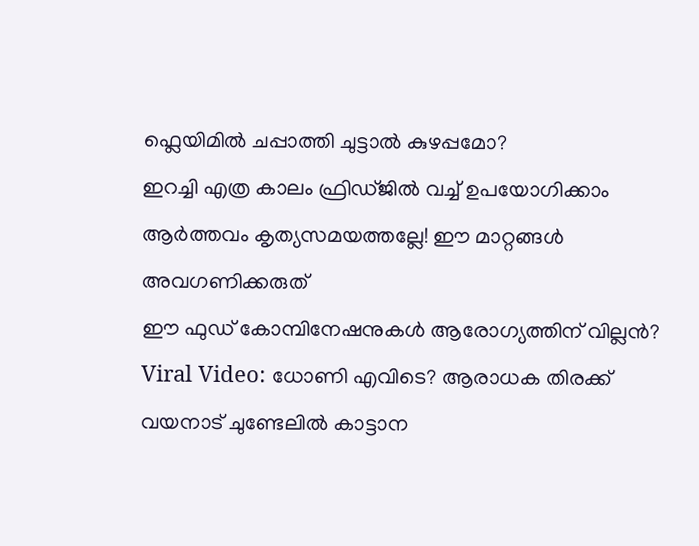ഫ്ലെയിമിൽ ചപ്പാത്തി ചുട്ടാല്‍ കുഴപ്പമോ?
ഇറച്ചി എത്ര കാലം ഫ്രിഡ്ജിൽ വച്ച് ഉപയോഗിക്കാം
ആർത്തവം കൃത്യസമയത്തല്ലേ! ഈ മാറ്റങ്ങൾ അവഗണിക്കരുത്
ഈ ഫുഡ് കോമ്പിനേഷനുകള്‍ ആരോഗ്യത്തിന് വില്ലന്‍?
Viral Video: ധോണി എവിടെ? ആരാധക തിരക്ക്
വയനാട് ചുണ്ടേലിൽ കാട്ടാന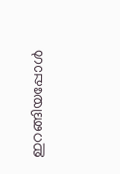ഇറങ്ങിയപ്പോൾ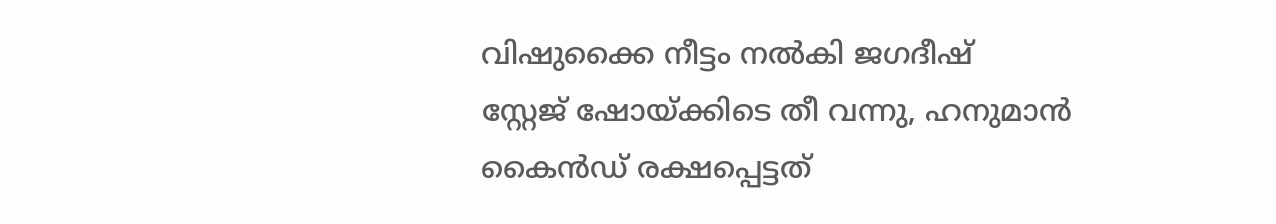വിഷുക്കൈ നീട്ടം നൽകി ജഗദീഷ്
സ്റ്റേജ് ഷോയ്ക്കിടെ തീ വന്നു, ഹനുമാൻ കൈൻഡ് രക്ഷപ്പെട്ടത്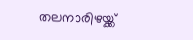തലനാരിഴയ്ക്ക്